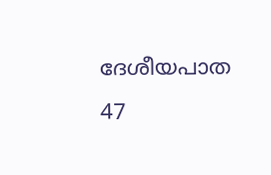ദേശീയപാത 47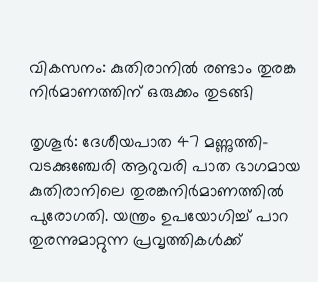വികസനം: കുതിരാനില്‍ രണ്ടാം തുരങ്ക നിര്‍മാണത്തിന് ഒരുക്കം തുടങ്ങി

തൃശൂര്‍: ദേശീയപാത 47 മണ്ണുത്തി-വടക്കുഞ്ചേരി ആറുവരി പാത ഭാഗമായ കുതിരാനിലെ തുരങ്കനിര്‍മാണത്തില്‍ പുരോഗതി. യന്ത്രം ഉപയോഗിച്ച് പാറ തുരന്നുമാറ്റുന്ന പ്രവൃത്തികള്‍ക്ക്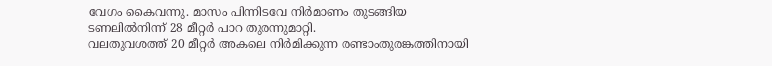വേഗം കൈവന്നു. മാസം പിന്നിടവേ നിര്‍മാണം തുടങ്ങിയ ടണലില്‍നിന്ന് 28 മീറ്റര്‍ പാറ തുരന്നുമാറ്റി.
വലതുവശത്ത് 20 മീറ്റര്‍ അകലെ നിര്‍മിക്കുന്ന രണ്ടാംതുരങ്കത്തിനായി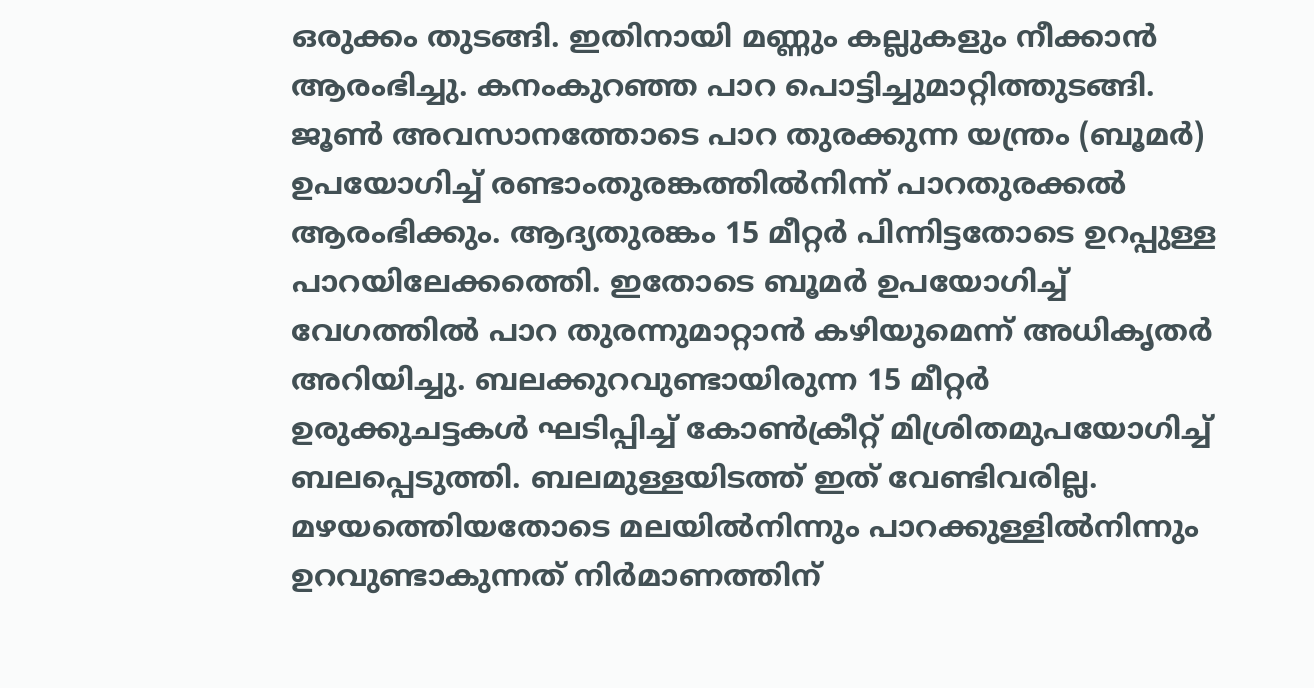ഒരുക്കം തുടങ്ങി. ഇതിനായി മണ്ണും കല്ലുകളും നീക്കാന്‍ ആരംഭിച്ചു. കനംകുറഞ്ഞ പാറ പൊട്ടിച്ചുമാറ്റിത്തുടങ്ങി. ജൂണ്‍ അവസാനത്തോടെ പാറ തുരക്കുന്ന യന്ത്രം (ബൂമര്‍) ഉപയോഗിച്ച് രണ്ടാംതുരങ്കത്തില്‍നിന്ന് പാറതുരക്കല്‍ ആരംഭിക്കും. ആദ്യതുരങ്കം 15 മീറ്റര്‍ പിന്നിട്ടതോടെ ഉറപ്പുള്ള പാറയിലേക്കത്തെി. ഇതോടെ ബൂമര്‍ ഉപയോഗിച്ച് വേഗത്തില്‍ പാറ തുരന്നുമാറ്റാന്‍ കഴിയുമെന്ന് അധികൃതര്‍ അറിയിച്ചു. ബലക്കുറവുണ്ടായിരുന്ന 15 മീറ്റര്‍ ഉരുക്കുചട്ടകള്‍ ഘടിപ്പിച്ച് കോണ്‍ക്രീറ്റ് മിശ്രിതമുപയോഗിച്ച് ബലപ്പെടുത്തി. ബലമുള്ളയിടത്ത് ഇത് വേണ്ടിവരില്ല.
മഴയത്തെിയതോടെ മലയില്‍നിന്നും പാറക്കുള്ളില്‍നിന്നും ഉറവുണ്ടാകുന്നത് നിര്‍മാണത്തിന്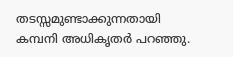തടസ്സമുണ്ടാക്കുന്നതായി കമ്പനി അധികൃതര്‍ പറഞ്ഞു.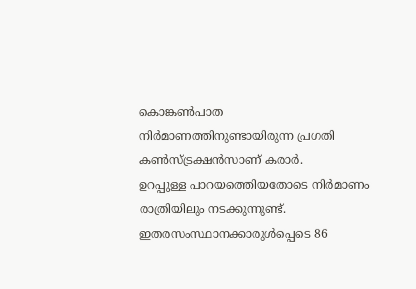കൊങ്കണ്‍പാത നിര്‍മാണത്തിനുണ്ടായിരുന്ന പ്രഗതി കണ്‍സ്ട്രക്ഷന്‍സാണ് കരാര്‍.
ഉറപ്പുള്ള പാറയത്തെിയതോടെ നിര്‍മാണം രാത്രിയിലും നടക്കുന്നുണ്ട്. ഇതരസംസ്ഥാനക്കാരുള്‍പ്പെടെ 86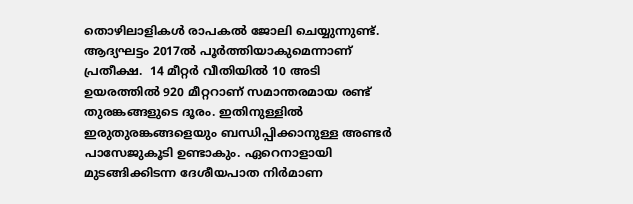തൊഴിലാളികള്‍ രാപകല്‍ ജോലി ചെയ്യുന്നുണ്ട്. ആദ്യഘട്ടം 2017ല്‍ പൂര്‍ത്തിയാകുമെന്നാണ് പ്രതീക്ഷ.  14 മീറ്റര്‍ വീതിയില്‍ 10 അടി ഉയരത്തില്‍ 920 മീറ്ററാണ് സമാന്തരമായ രണ്ട് തുരങ്കങ്ങളുടെ ദൂരം. ഇതിനുള്ളില്‍ ഇരുതുരങ്കങ്ങളെയും ബന്ധിപ്പിക്കാനുള്ള അണ്ടര്‍ പാസേജുകൂടി ഉണ്ടാകും. ഏറെനാളായി മുടങ്ങിക്കിടന്ന ദേശീയപാത നിര്‍മാണ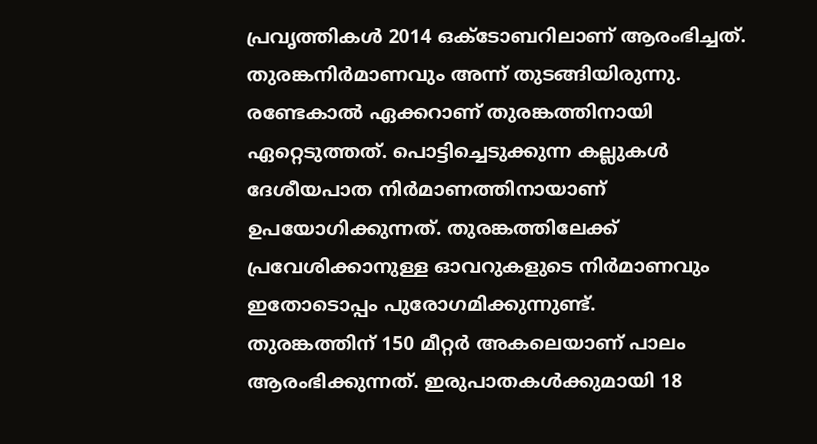പ്രവൃത്തികള്‍ 2014 ഒക്ടോബറിലാണ് ആരംഭിച്ചത്. തുരങ്കനിര്‍മാണവും അന്ന് തുടങ്ങിയിരുന്നു. രണ്ടേകാല്‍ ഏക്കറാണ് തുരങ്കത്തിനായി ഏറ്റെടുത്തത്. പൊട്ടിച്ചെടുക്കുന്ന കല്ലുകള്‍ ദേശീയപാത നിര്‍മാണത്തിനായാണ് ഉപയോഗിക്കുന്നത്. തുരങ്കത്തിലേക്ക് പ്രവേശിക്കാനുള്ള ഓവറുകളുടെ നിര്‍മാണവും ഇതോടൊപ്പം പുരോഗമിക്കുന്നുണ്ട്.
തുരങ്കത്തിന് 150 മീറ്റര്‍ അകലെയാണ് പാലം ആരംഭിക്കുന്നത്. ഇരുപാതകള്‍ക്കുമായി 18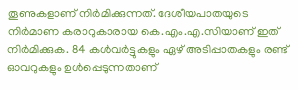തൂണുകളാണ് നിര്‍മിക്കുന്നത്. ദേശീയപാതയുടെ നിര്‍മാണ കരാറുകാരായ കെ.എം.എ.സിയാണ് ഇത് നിര്‍മിക്കുക. 84 കള്‍വര്‍ട്ടുകളും ഏഴ് അടിപ്പാതകളും രണ്ട് ഓവറുകളും ഉള്‍പ്പെടുന്നതാണ്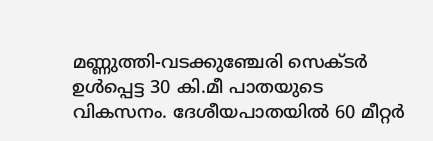മണ്ണുത്തി-വടക്കുഞ്ചേരി സെക്ടര്‍ ഉള്‍പ്പെട്ട 30 കി.മീ പാതയുടെ വികസനം. ദേശീയപാതയില്‍ 60 മീറ്റര്‍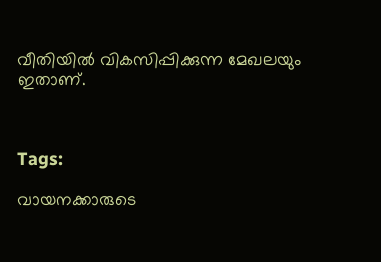വീതിയില്‍ വികസിപ്പിക്കുന്ന മേഖലയും ഇതാണ്.



Tags:

വായനക്കാരുടെ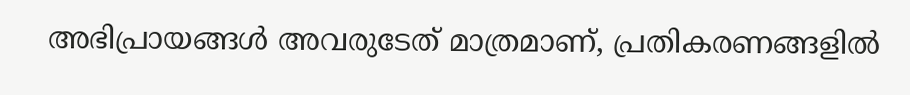അഭിപ്രായങ്ങള്‍ അവരുടേത് മാത്രമാണ്, പ്രതികരണങ്ങളിൽ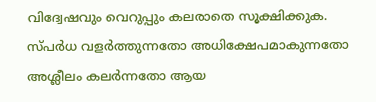വിദ്വേഷവും വെറുപ്പും കലരാതെ സൂക്ഷിക്കുക. സ്പർധ വളർത്തുന്നതോ അധിക്ഷേപമാകുന്നതോ അശ്ലീലം കലർന്നതോ ആയ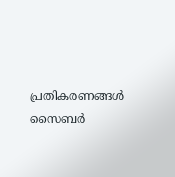പ്രതികരണങ്ങൾ സൈബർ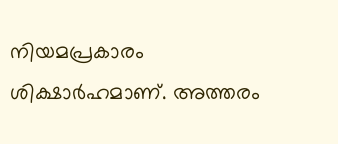നിയമപ്രകാരം ശിക്ഷാർഹമാണ്. അത്തരം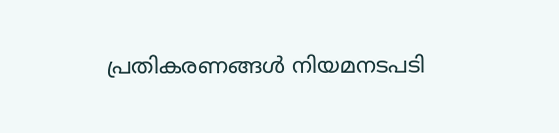പ്രതികരണങ്ങൾ നിയമനടപടി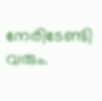നേരിടേണ്ടി വരും.